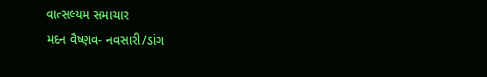વાત્સલ્યમ સમાચાર
મદન વૈષ્ણવ- નવસારી/ડાંગ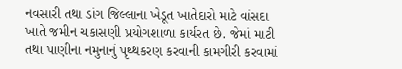નવસારી તથા ડાંગ જિલ્લાના ખેડૂત ખાતેદારો માટે વાંસદા ખાતે જમીન ચકાસણી પ્રયોગશાળા કાર્યરત છે. જેમાં માટી તથા પાણીના નમુનાનું પૃથ્થકરણ કરવાની કામગીરી કરવામાં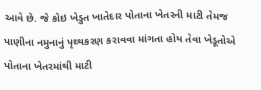આવે છે. જે કોઇ ખેડુત ખાતેદાર પોતાના ખેતરની માટી તેમજ પાણીના નમુનાનું પૃથ્થકરણ કરાવવા માંગતા હોય તેવા ખેડૂતોએ પોતાના ખેતરમાંથી માટી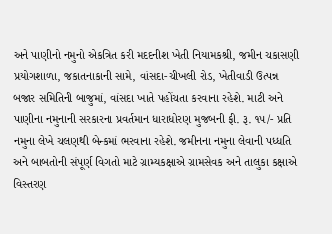અને પાણીનો નમુનો એકત્રિત કરી મદદનીશ ખેતી નિયામકશ્રી, જમીન ચકાસણી પ્રયોગશાળા, જકાતનાકાની સામે, વાંસદા-ચીખલી રોડ, ખેતીવાડી ઉત્પન્ન બજાર સમિતિની બાજુમાં, વાંસદા ખાતે પહોંચતા કરવાના રહેશે. માટી અને પાણીના નમુનાની સરકારના પ્રવર્તમાન ધારાધોરણ મુજબની ફી. રૂ. ૧૫/- પ્રતિ નમુના લેખે ચલણથી બેન્કમાં ભરવાના રહેશે. જમીનના નમુના લેવાની પધ્ધતિ અને બાબતોની સંપૂર્ણ વિગતો માટે ગ્રામ્યકક્ષાએ ગ્રામસેવક અને તાલુકા કક્ષાએ વિસ્તરણ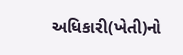અધિકારી(ખેતી)નો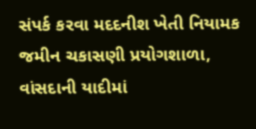સંપર્ક કરવા મદદનીશ ખેતી નિયામક જમીન ચકાસણી પ્રયોગશાળા, વાંસદાની યાદીમાં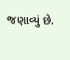જણાવ્યું છે.